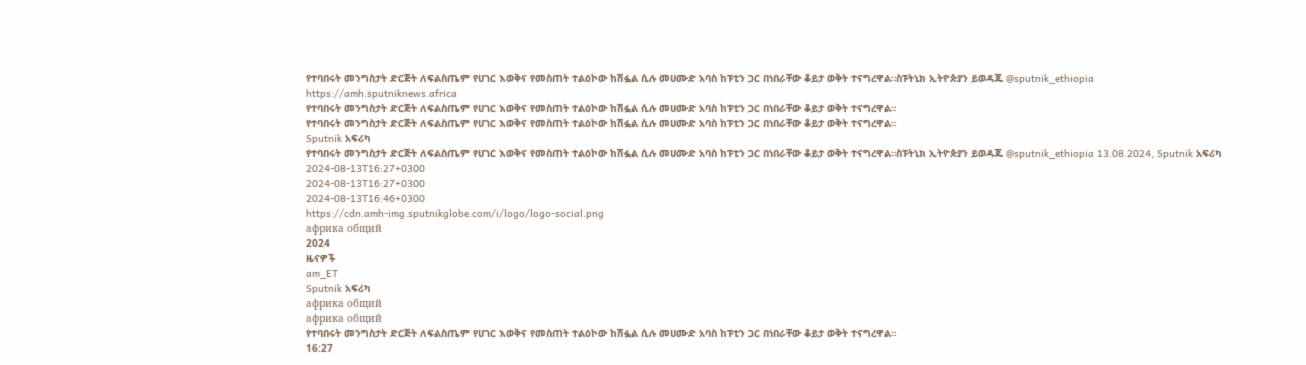የተባበሩት መንግስታት ድርጅት ለፍልስጤም የሀገር እወቅና የመስጠት ተልዕኮው ከሽፏል ሲሉ መሀሙድ አባስ ከፑቲን ጋር በነበራቸው ቆይታ ወቅት ተናግረዋል።ስፑትኒክ ኢትዮጵያን ይወዳጁ @sputnik_ethiopia
https://amh.sputniknews.africa
የተባበሩት መንግስታት ድርጅት ለፍልስጤም የሀገር እወቅና የመስጠት ተልዕኮው ከሽፏል ሲሉ መሀሙድ አባስ ከፑቲን ጋር በነበራቸው ቆይታ ወቅት ተናግረዋል።
የተባበሩት መንግስታት ድርጅት ለፍልስጤም የሀገር እወቅና የመስጠት ተልዕኮው ከሽፏል ሲሉ መሀሙድ አባስ ከፑቲን ጋር በነበራቸው ቆይታ ወቅት ተናግረዋል።
Sputnik አፍሪካ
የተባበሩት መንግስታት ድርጅት ለፍልስጤም የሀገር እወቅና የመስጠት ተልዕኮው ከሽፏል ሲሉ መሀሙድ አባስ ከፑቲን ጋር በነበራቸው ቆይታ ወቅት ተናግረዋል።ስፑትኒክ ኢትዮጵያን ይወዳጁ @sputnik_ethiopia 13.08.2024, Sputnik አፍሪካ
2024-08-13T16:27+0300
2024-08-13T16:27+0300
2024-08-13T16:46+0300
https://cdn.amh-img.sputnikglobe.com/i/logo/logo-social.png
африка общий
2024
ዜናዎች
am_ET
Sputnik አፍሪካ
африка общий
африка общий
የተባበሩት መንግስታት ድርጅት ለፍልስጤም የሀገር እወቅና የመስጠት ተልዕኮው ከሽፏል ሲሉ መሀሙድ አባስ ከፑቲን ጋር በነበራቸው ቆይታ ወቅት ተናግረዋል።
16:27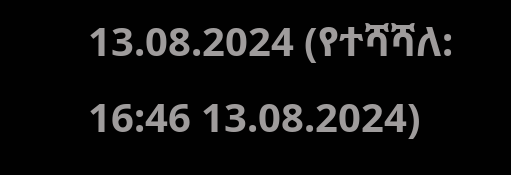13.08.2024 (የተሻሻለ: 16:46 13.08.2024)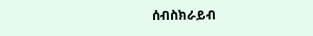ሰብስክራይብ